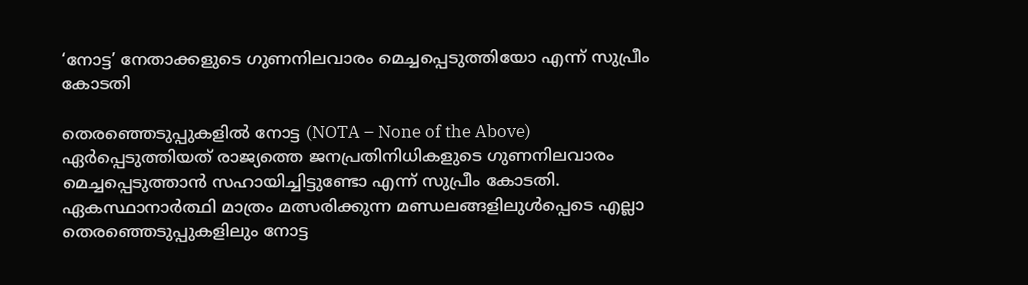‘നോട്ട’ നേതാക്കളുടെ ഗുണനിലവാരം മെച്ചപ്പെടുത്തിയോ എന്ന് സുപ്രീം കോടതി

തെരഞ്ഞെടുപ്പുകളിൽ നോട്ട (NOTA – None of the Above) ഏർപ്പെടുത്തിയത് രാജ്യത്തെ ജനപ്രതിനിധികളുടെ ഗുണനിലവാരം മെച്ചപ്പെടുത്താൻ സഹായിച്ചിട്ടുണ്ടോ എന്ന് സുപ്രീം കോടതി. ഏകസ്ഥാനാർത്ഥി മാത്രം മത്സരിക്കുന്ന മണ്ഡലങ്ങളിലുൾപ്പെടെ എല്ലാ തെരഞ്ഞെടുപ്പുകളിലും നോട്ട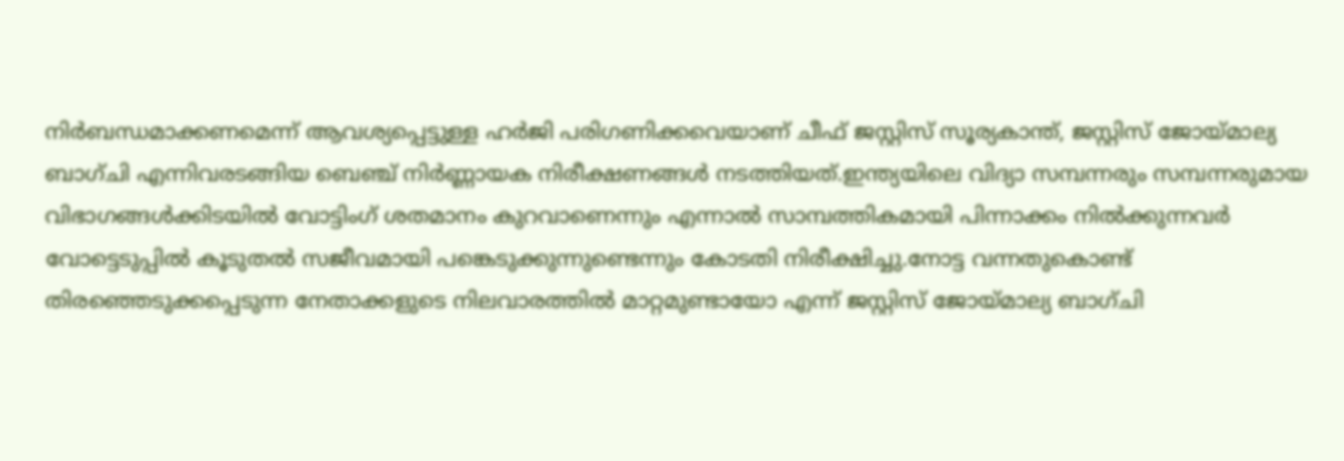നിർബന്ധമാക്കണമെന്ന് ആവശ്യപ്പെട്ടുള്ള ഹർജി പരിഗണിക്കവെയാണ് ചീഫ് ജസ്റ്റിസ് സൂര്യകാന്ത്, ജസ്റ്റിസ് ജോയ്മാല്യ ബാഗ്ചി എന്നിവരടങ്ങിയ ബെഞ്ച് നിർണ്ണായക നിരീക്ഷണങ്ങൾ നടത്തിയത്.ഇന്ത്യയിലെ വിദ്യാ സമ്പന്നരും സമ്പന്നരുമായ വിഭാഗങ്ങൾക്കിടയിൽ വോട്ടിംഗ് ശതമാനം കുറവാണെന്നും എന്നാൽ സാമ്പത്തികമായി പിന്നാക്കം നിൽക്കുന്നവർ വോട്ടെടുപ്പിൽ കൂടുതൽ സജീവമായി പങ്കെടുക്കുന്നുണ്ടെന്നും കോടതി നിരീക്ഷിച്ചു.നോട്ട വന്നതുകൊണ്ട് തിരഞ്ഞെടുക്കപ്പെടുന്ന നേതാക്കളുടെ നിലവാരത്തിൽ മാറ്റമുണ്ടായോ എന്ന് ജസ്റ്റിസ് ജോയ്മാല്യ ബാഗ്ചി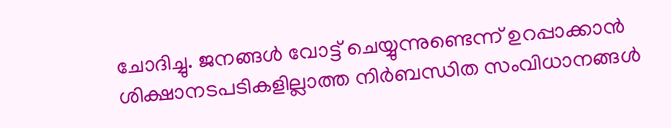ചോദിച്ചു. ജനങ്ങൾ വോട്ട് ചെയ്യുന്നുണ്ടെന്ന് ഉറപ്പാക്കാൻ ശിക്ഷാനടപടികളില്ലാത്ത നിർബന്ധിത സംവിധാനങ്ങൾ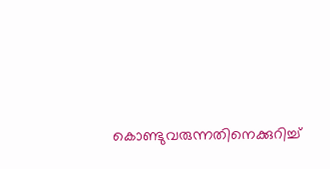കൊണ്ടുവരുന്നതിനെക്കുറിച്ച്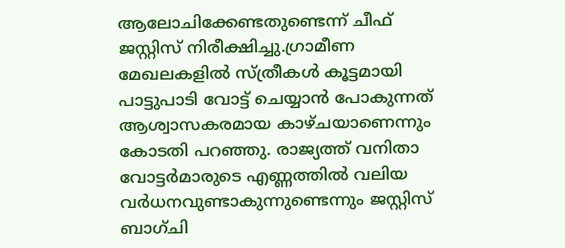ആലോചിക്കേണ്ടതുണ്ടെന്ന് ചീഫ് ജസ്റ്റിസ് നിരീക്ഷിച്ചു.ഗ്രാമീണ മേഖലകളിൽ സ്ത്രീകൾ കൂട്ടമായി പാട്ടുപാടി വോട്ട് ചെയ്യാൻ പോകുന്നത് ആശ്വാസകരമായ കാഴ്ചയാണെന്നും കോടതി പറഞ്ഞു. രാജ്യത്ത് വനിതാ വോട്ടർമാരുടെ എണ്ണത്തിൽ വലിയ വർധനവുണ്ടാകുന്നുണ്ടെന്നും ജസ്റ്റിസ് ബാഗ്ചി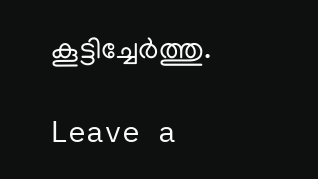കൂട്ടിച്ചേർത്തു.

Leave a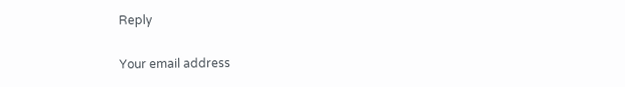Reply

Your email address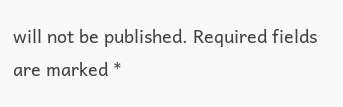will not be published. Required fields are marked *